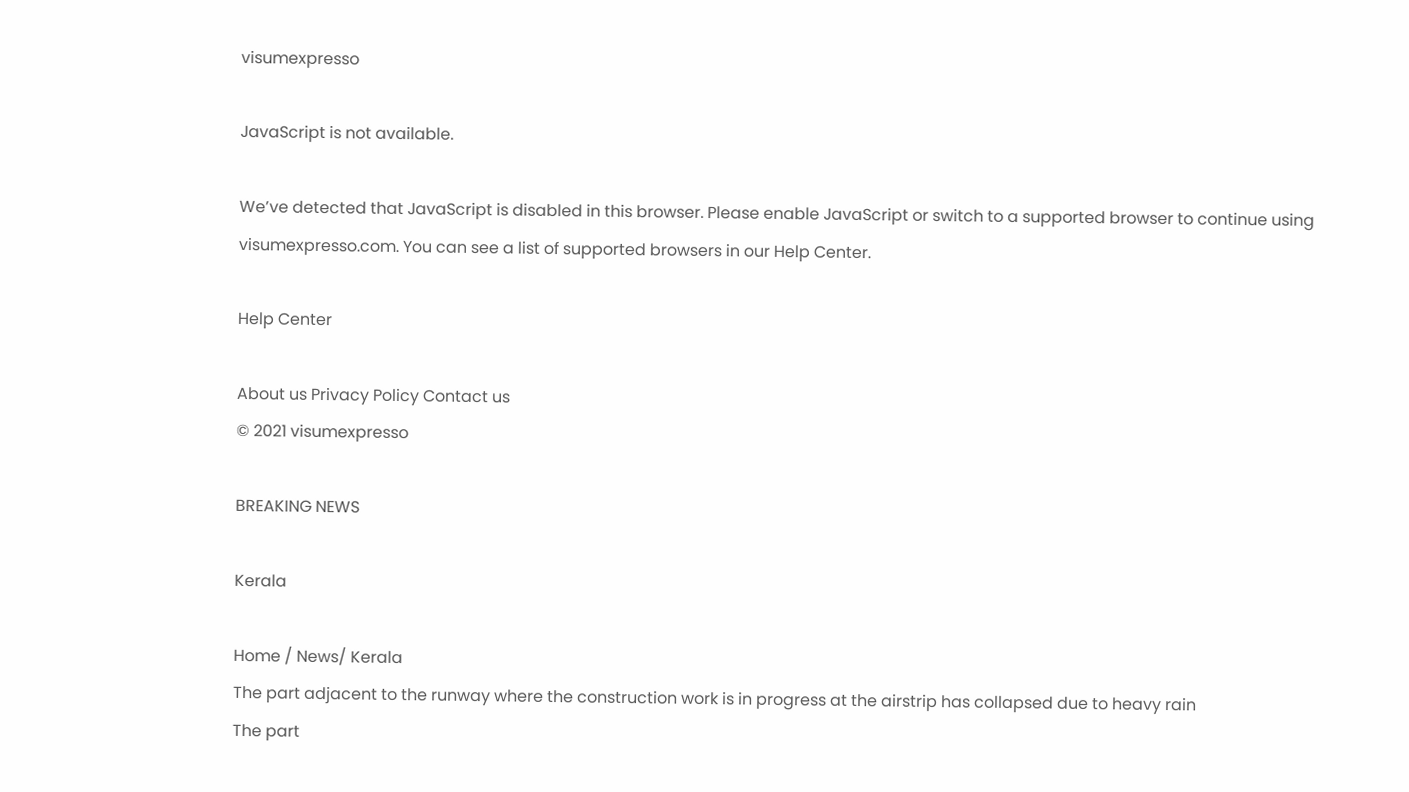visumexpresso

JavaScript is not available.

We’ve detected that JavaScript is disabled in this browser. Please enable JavaScript or switch to a supported browser to continue using visumexpresso.com. You can see a list of supported browsers in our Help Center.

Help Center

About us Privacy Policy Contact us
© 2021 visumexpresso

BREAKING NEWS

Kerala

Home / News/ Kerala
The part adjacent to the runway where the construction work is in progress at the airstrip has collapsed due to heavy rain
The part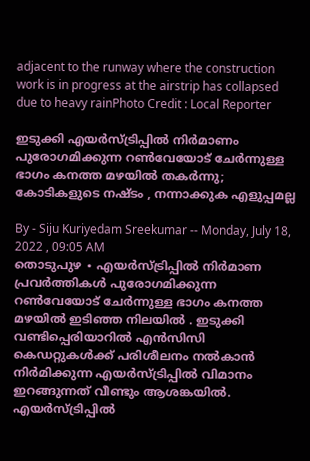adjacent to the runway where the construction work is in progress at the airstrip has collapsed due to heavy rainPhoto Credit : Local Reporter

ഇടുക്കി എയർസ്ട്രിപ്പിൽ നിർമാണം പുരോഗമിക്കുന്ന റൺവേയോട് ചേർന്നുള്ള ഭാഗം കനത്ത മഴയിൽ തകർന്നു; കോടികളുടെ നഷ്ടം , നന്നാക്കുക എളുപ്പമല്ല

By - Siju Kuriyedam Sreekumar -- Monday, July 18, 2022 , 09:05 AM
തൊടുപുഴ ∙ എയര്‍സ്ട്രിപ്പില്‍ നിര്‍മാണ പ്രവര്‍ത്തികള്‍ പുരോഗമിക്കുന്ന റണ്‍വേയോട് ചേര്‍ന്നുള്ള ഭാഗം കനത്ത മഴയില്‍ ഇടിഞ്ഞ നിലയിൽ . ഇടുക്കി വണ്ടിപ്പെരിയാറില്‍ എന്‍സിസി കെഡറ്റുകൾക്ക് പരിശീലനം നല്‍കാന്‍ നിര്‍മിക്കുന്ന എയര്‍സ്ട്രിപ്പില്‍ വിമാനം ഇറങ്ങുന്നത് വീണ്ടും ആശങ്കയില്‍. എയര്‍സ്ട്രിപ്പില്‍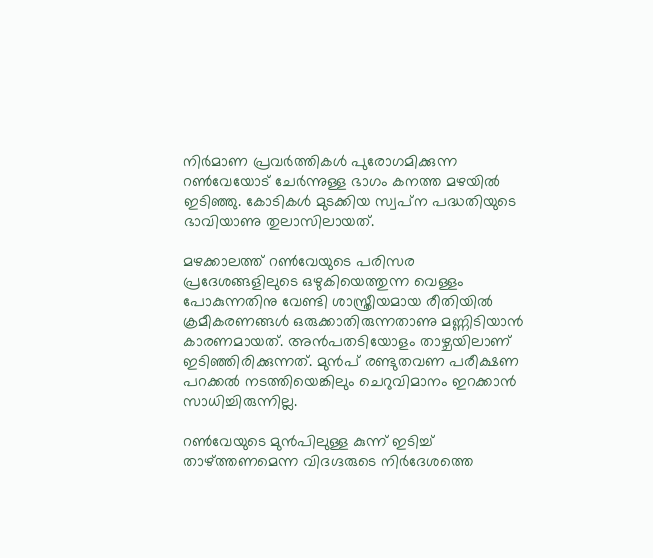നിര്‍മാണ പ്രവര്‍ത്തികള്‍ പുരോഗമിക്കുന്ന റണ്‍വേയോട് ചേര്‍ന്നുള്ള ഭാഗം കനത്ത മഴയില്‍ ഇടിഞ്ഞു. കോടികള്‍ മുടക്കിയ സ്വപ്‌ന പദ്ധതിയുടെ ഭാവിയാണു തുലാസിലായത്.

മഴക്കാലത്ത് റണ്‍വേയുടെ പരിസര പ്രദേശങ്ങളിലുടെ ഒഴുകിയെത്തുന്ന വെള്ളം പോകുന്നതിനു വേണ്ടി ശാസ്ത്രീയമായ രീതിയില്‍ ക്രമീകരണങ്ങള്‍ ഒരുക്കാതിരുന്നതാണു മണ്ണിടിയാന്‍ കാരണമായത്. അൻപതടിയോളം താഴ്ചയിലാണ് ഇടിഞ്ഞിരിക്കുന്നത്. മുന്‍പ് രണ്ടുതവണ പരീക്ഷണ പറക്കല്‍ നടത്തിയെങ്കിലും ചെറുവിമാനം ഇറക്കാന്‍ സാധിച്ചിരുന്നില്ല.

റണ്‍വേയുടെ മുന്‍പിലുള്ള കുന്ന് ഇടിച്ച് താഴ്ത്തണമെന്ന വിദഗ്ദരുടെ നിര്‍ദേശത്തെ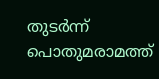തുടര്‍ന്ന് പൊതുമരാമത്ത്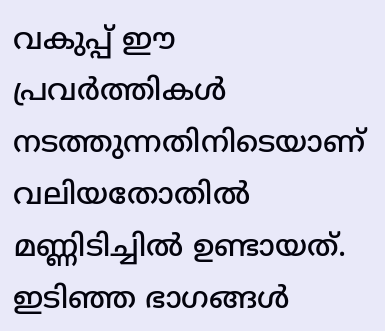വകുപ്പ് ഈ പ്രവര്‍ത്തികള്‍ നടത്തുന്നതിനിടെയാണ് വലിയതോതിൽ മണ്ണിടിച്ചില്‍ ഉണ്ടായത്. ഇടിഞ്ഞ ഭാഗങ്ങള്‍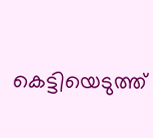കെട്ടിയെടുത്ത്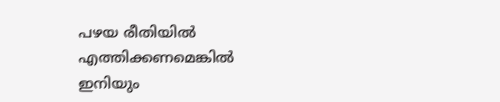പഴയ രീതിയില്‍ എത്തിക്കണമെങ്കില്‍ ഇനിയും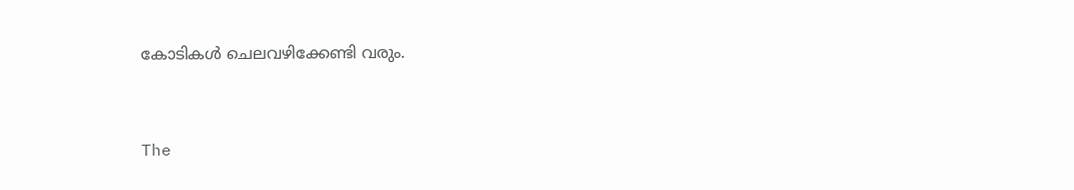കോടികള്‍ ചെലവഴിക്കേണ്ടി വരും.


The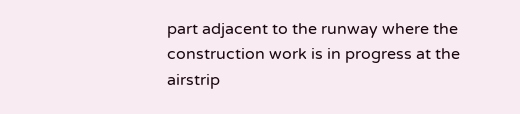part adjacent to the runway where the construction work is in progress at the airstrip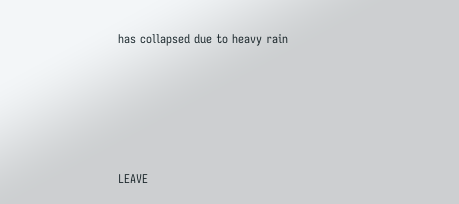has collapsed due to heavy rain






LEAVE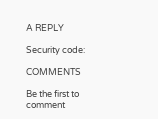A REPLY

Security code:

COMMENTS

Be the first to comment